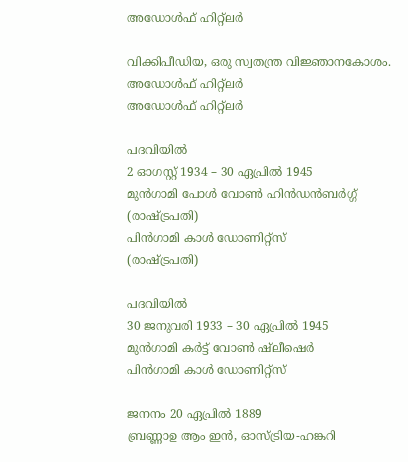അഡോൾഫ് ഹിറ്റ്‌ലർ

വിക്കിപീഡിയ, ഒരു സ്വതന്ത്ര വിജ്ഞാനകോശം.
അഡോൾഫ് ഹിറ്റ്ലർ
അഡോൾഫ് ഹിറ്റ്‌ലർ

പദവിയിൽ
2 ഓഗസ്റ്റ് 1934 – 30 ഏപ്രിൽ 1945
മുൻഗാമി പോൾ വോൺ ഹിൻഡൻബർഗ്ഗ്
(രാഷ്ട്രപതി)
പിൻഗാമി കാൾ ഡോണിറ്റ്സ്
(രാഷ്ട്രപതി)

പദവിയിൽ
30 ജനുവരി 1933 – 30 ഏപ്രിൽ 1945
മുൻഗാമി കർട്ട് വോൺ ഷ്ലീഷെർ
പിൻഗാമി കാൾ ഡോണിറ്റ്സ്

ജനനം 20 ഏപ്രിൽ 1889
ബ്രണ്ണാ‍ഉ ആം ഇൻ, ഓസ്ട്രിയ-ഹങ്കറി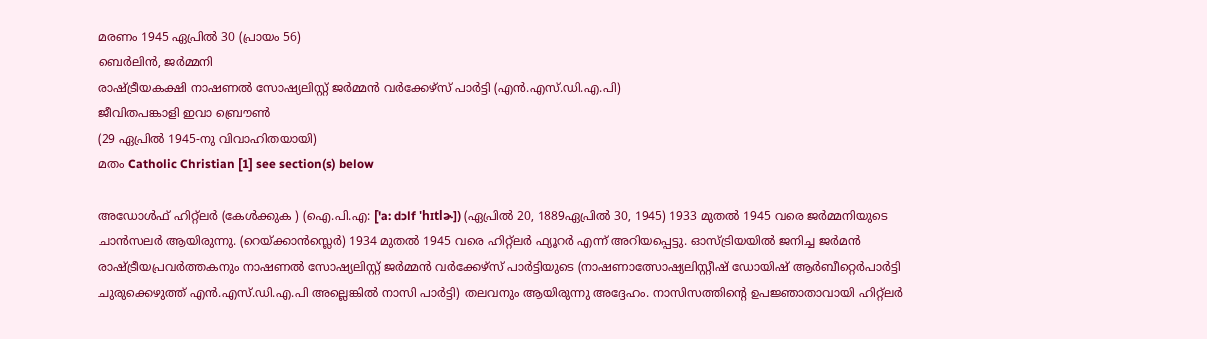മരണം 1945 ഏപ്രിൽ 30 (പ്രായം 56)
ബെർലിൻ, ജർമ്മനി
രാഷ്ട്രീയകക്ഷി നാഷണൽ സോഷ്യലിസ്റ്റ് ജർമ്മൻ വർക്കേഴ്സ് പാർട്ടി (എൻ.എസ്.ഡി.എ.പി)
ജീവിതപങ്കാളി ഇവാ ബ്രൌൺ
(29 ഏപ്രിൽ 1945-നു വിവാഹിതയായി)
മതം Catholic Christian [1] see section(s) below

അഡോൾഫ് ഹിറ്റ്ലർ (കേൾക്കുക ) (ഐ.പി.എ: ['a: dɔlf 'hɪtlɚ]) (ഏപ്രിൽ 20, 1889ഏപ്രിൽ 30, 1945) 1933 മുതൽ 1945 വരെ ജർമ്മനിയുടെ ചാൻസലർ ആയിരുന്നു. (റെയ്ക്കാൻസ്ലെർ) 1934 മുതൽ 1945 വരെ ഹിറ്റ്ലർ ഫ്യൂറർ എന്ന് അറിയപ്പെട്ടു. ഓസ്ട്രിയയിൽ ജനിച്ച ജർമൻ രാഷ്ട്രീയപ്രവർത്തകനും നാഷണൽ സോഷ്യലിസ്റ്റ് ജർമ്മൻ വർക്കേഴ്സ് പാർട്ടിയുടെ (നാഷണാത്സോഷ്യലിസ്റ്റീഷ് ഡോയിഷ് ആർബീറ്റെർപാർട്ടി ചുരുക്കെഴുത്ത് എൻ.എസ്.ഡി.എ.പി അല്ലെങ്കിൽ നാസി പാർട്ടി) തലവനും ആയിരുന്നു അദ്ദേഹം. നാസിസത്തിന്റെ ഉപജ്ഞാതാവായി ഹിറ്റ്ലർ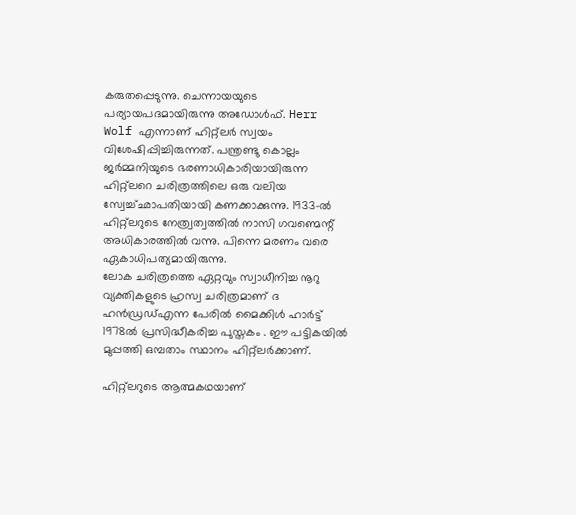കരുതപ്പെടുന്നു. ചെന്നായയുടെ പര്യായപദമായിരുന്നു അഡോൾഫ്. Herr Wolf എന്നാണ് ഹിറ്റ്ലർ സ്വയം വിശേഷിപ്പിച്ചിരുന്നത്. പന്ത്രണ്ടു കൊല്ലം ജർമ്മനിയുടെ ഭരണാധികാരിയായിരുന്ന ഹിറ്റ്ലറെ ചരിത്രത്തിലെ ഒരു വലിയ സ്വേച്ച്ഛാപതിയായി കണക്കാക്കുന്നു. 1933-ൽ ഹിറ്റ്ലറുടെ നേത്ര്വത്വത്തിൽ നാസി ഗവണ്മെന്റ് അധികാരത്തിൽ വന്നു. പിന്നെ മരണം വരെ ഏകാധിപത്യമായിരുന്നു.
ലോക ചരിത്രത്തെ ഏറ്റവും സ്വാധീനിച്ച നൂറു വ്യക്തികളുടെ ഹ്രസ്വ ചരിത്രമാണ് ദ ഹൻഡ്രഡ്എന്ന പേരിൽ മൈക്കിൾ ഹാർട്ട് 1978ൽ പ്രസിദ്ധീകരിച്ച പുസ്തകം . ഈ പട്ടികയിൽ മുപ്പത്തി ഒമ്പതാം സ്ഥാനം ഹിറ്റ്ലർക്കാണ്.

ഹിറ്റ്‌ലറുടെ ആത്മ‌കഥയാണ്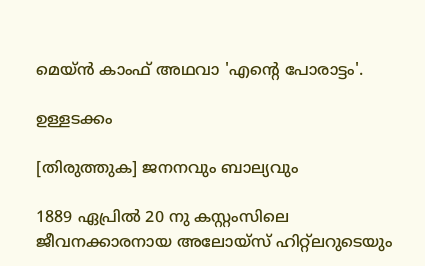മെയ്ൻ‌ കാംഫ് അഥവാ 'എന്റെ പോരാട്ടം'.

ഉള്ളടക്കം

[തിരുത്തുക] ജനനവും ബാല്യവും

1889 ഏപ്രിൽ 20 നു കസ്റ്റംസിലെ ജീവനക്കാരനായ അലോയ്സ് ഹിറ്റ്ലറുടെയും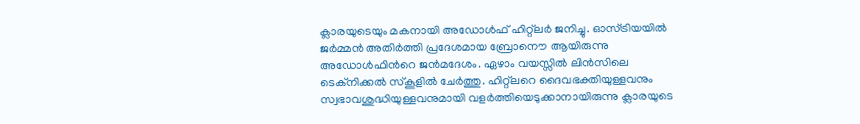ക്ലാരയുടെയും മകനായി അഡോൾഫ് ഹിറ്റ്ലർ ജനിച്ചു. ഓസ്ട്രിയയിൽ ജർമ്മൻ അതിർത്തി പ്രദേശമായ ബ്രോനൌ ആയിരുന്നു അഡോൾഫിൻറെ ജൻമദേശം. ഏഴാം വയസ്സിൽ ലിൻസിലെ ടെക്നിക്കൽ സ്കൂളിൽ ചേർത്തു. ഹിറ്റ്ലറെ ദൈവഭക്തിയുള്ളവനും സ്വഭാവശുദ്ധിയുള്ളവനുമായി വളർത്തിയെടുക്കാനായിരുന്നു ക്ലാരയുടെ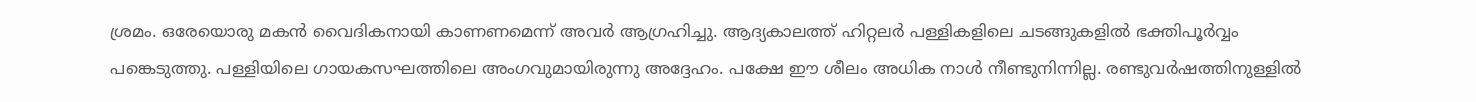ശ്രമം. ഒരേയൊരു മകൻ വൈദികനായി കാണണമെന്ന് അവർ ആഗ്രഹിച്ചു. ആദ്യകാലത്ത് ഹിറ്റലർ പള്ളികളിലെ ചടങ്ങുകളിൽ ഭക്തിപൂർവ്വം പങ്കെടുത്തു. പള്ളിയിലെ ഗായകസഘത്തിലെ അംഗവുമായിരുന്നു അദ്ദേഹം. പക്ഷേ ഈ ശീലം അധിക നാൾ നീണ്ടുനിന്നില്ല. രണ്ടുവർഷത്തിനുള്ളിൽ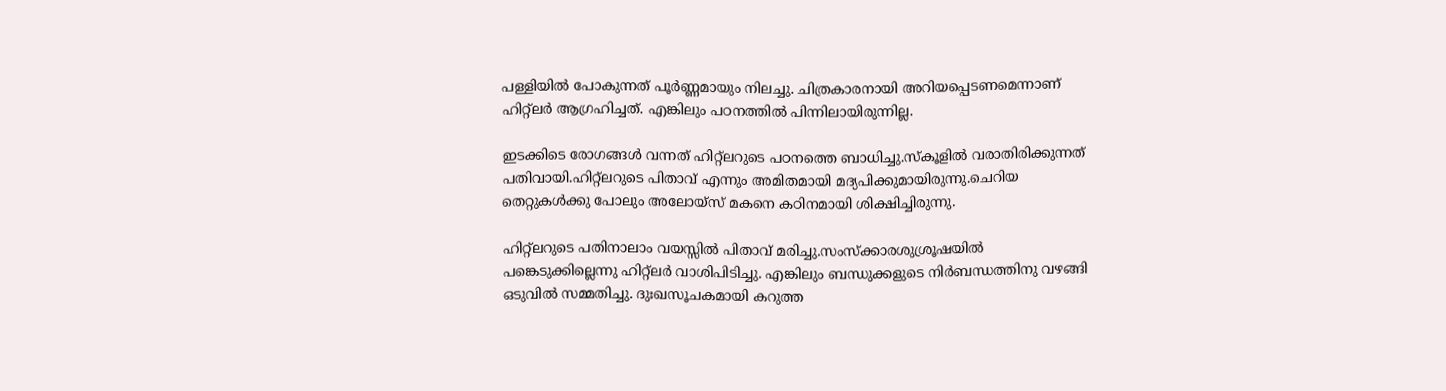പള്ളിയിൽ പോകുന്നത് പൂർണ്ണമായും നിലച്ചു. ചിത്രകാരനായി അറിയപ്പെടണമെന്നാണ് ഹിറ്റ്ലർ ആഗ്രഹിച്ചത്. എങ്കിലും പഠനത്തിൽ പിന്നിലായിരുന്നില്ല.

ഇടക്കിടെ രോഗങ്ങൾ വന്നത് ഹിറ്റ്ലറുടെ പഠനത്തെ ബാധിച്ചു.സ്കൂളിൽ വരാതിരിക്കുന്നത് പതിവായി.ഹിറ്റ്ലറുടെ പിതാവ് എന്നും അമിതമായി മദ്യപിക്കുമായിരുന്നു.ചെറിയ തെറ്റുകൾക്കു പോലും അലോയ്സ് മകനെ കഠിനമായി ശിക്ഷിച്ചിരുന്നു.

ഹിറ്റ്ലറുടെ പതിനാലാം വയസ്സിൽ പിതാവ് മരിച്ചു.സംസ്ക്കാരശുശ്രൂഷയിൽ പങ്കെടുക്കില്ലെന്നു ഹിറ്റ്ലർ വാശിപിടിച്ചു. എങ്കിലും ബന്ധുക്കളുടെ നിർബന്ധത്തിനു വഴങ്ങി ഒടുവിൽ സമ്മതിച്ചു. ദുഃഖസൂചകമായി കറുത്ത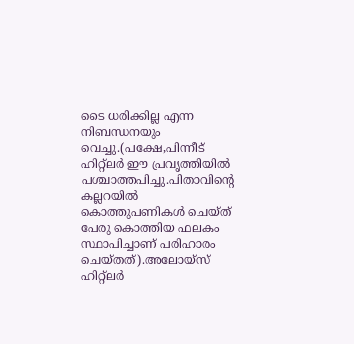ടൈ ധരിക്കില്ല എന്ന നിബന്ധനയും വെച്ചു.(പക്ഷേ,പിന്നീട് ഹിറ്റ്ലർ ഈ പ്രവൃത്തിയിൽ പശ്ചാത്തപിച്ചു.പിതാവിന്റെ കല്ലറയിൽ കൊത്തുപണികൾ ചെയ്ത് പേരു കൊത്തിയ ഫലകം സ്ഥാപിച്ചാണ് പരിഹാരം ചെയ്തത്).അലോയ്സ് ഹിറ്റ്ലർ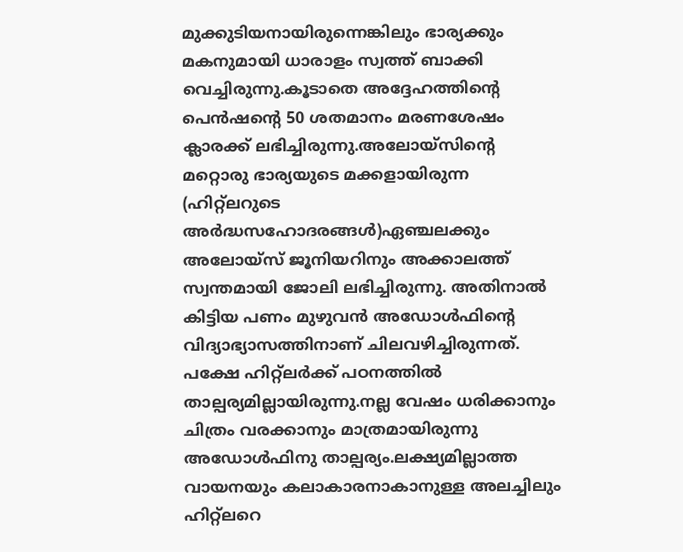മുക്കുടിയനായിരുന്നെങ്കിലും ഭാര്യക്കും മകനുമായി ധാരാളം സ്വത്ത് ബാക്കി വെച്ചിരുന്നു.കൂടാതെ അദ്ദേഹത്തിന്റെ പെൻഷന്റെ 50 ശതമാനം മരണശേഷം ക്ലാരക്ക് ലഭിച്ചിരുന്നു.അലോയ്സിന്റെ മറ്റൊരു ഭാര്യയുടെ മക്കളായിരുന്ന (ഹിറ്റ്ലറുടെ അർദ്ധസഹോദരങ്ങൾ)ഏഞ്ചലക്കും അലോയ്സ് ജൂനിയറിനും അക്കാലത്ത് സ്വന്തമായി ജോലി ലഭിച്ചിരുന്നു. അതിനാൽ കിട്ടിയ പണം മുഴുവൻ അഡോൾഫിന്റെ വിദ്യാഭ്യാസത്തിനാണ് ചിലവഴിച്ചിരുന്നത്. പക്ഷേ ഹിറ്റ്ലർക്ക് പഠനത്തിൽ താല്പര്യമില്ലായിരുന്നു.നല്ല വേഷം ധരിക്കാനും ചിത്രം വരക്കാനും മാത്രമായിരുന്നു അഡോൾഫിനു താല്പര്യം.ലക്ഷ്യമില്ലാത്ത വായനയും കലാകാരനാകാനുള്ള അലച്ചിലും ഹിറ്റ്ലറെ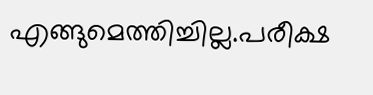എങ്ങുമെത്തിച്ചില്ല.പരീക്ഷ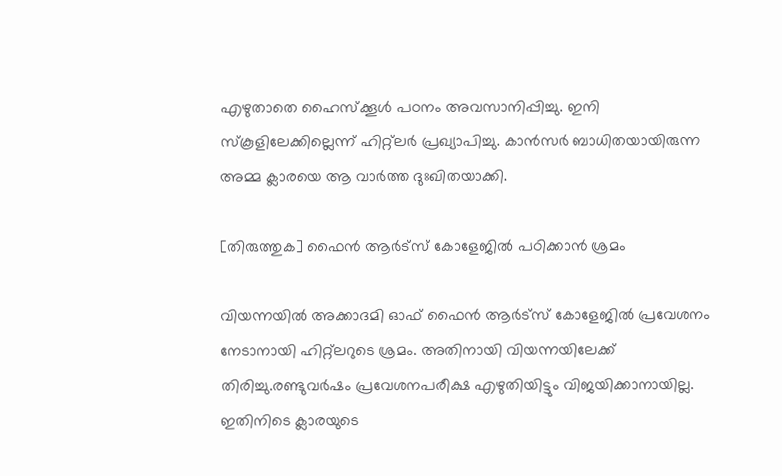എഴുതാതെ ഹൈസ്ക്കൂൾ പഠനം അവസാനിപ്പിച്ചു. ഇനി സ്കൂളിലേക്കില്ലെന്ന് ഹിറ്റ്ലർ പ്രഖ്യാപിച്ചു. കാൻസർ ബാധിതയായിരുന്ന അമ്മ ക്ലാരയെ ആ വാർത്ത ദുഃഖിതയാക്കി.

[തിരുത്തുക] ഫൈൻ ആർട്സ് കോളേജിൽ പഠിക്കാൻ ശ്രമം

വിയന്നയിൽ അക്കാദമി ഓഫ് ഫൈൻ ആർട്സ് കോളേജിൽ പ്രവേശനം നേടാനായി ഹിറ്റ്ലറുടെ ശ്രമം. അതിനായി വിയന്നയിലേക്ക് തിരിച്ചു.രണ്ടുവർഷം പ്രവേശനപരീക്ഷ എഴുതിയിട്ടും വിജയിക്കാനായില്ല. ഇതിനിടെ ക്ലാരയുടെ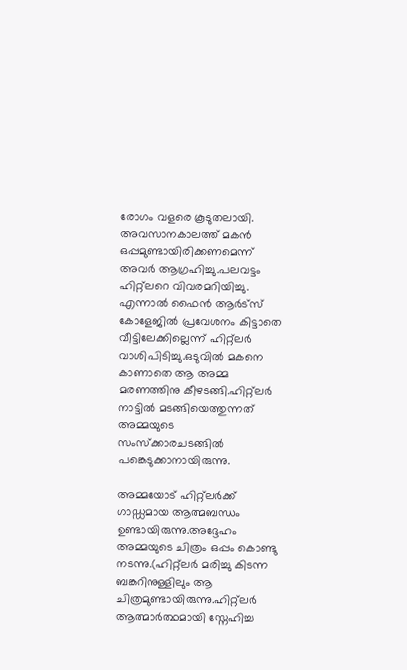രോഗം വളരെ കൂടുതലായി. അവസാനകാലത്ത് മകൻ ഒപ്പമുണ്ടായിരിക്കണമെന്ന് അവർ ആഗ്രഹിച്ചു.പലവട്ടം ഹിറ്റ്ലറെ വിവരമറിയിച്ചു. എന്നാൽ ഫൈൻ ആർട്സ് കോളേജിൽ പ്രവേശനം കിട്ടാതെ വീട്ടിലേക്കില്ലെന്ന് ഹിറ്റ്ലർ വാശിപിടിച്ചു.ഒടുവിൽ മകനെ കാണാതെ ആ അമ്മ മരണത്തിനു കീഴടങ്ങി.ഹിറ്റ്ലർ നാട്ടിൽ മടങ്ങിയെത്തുന്നത് അമ്മയുടെ സംസ്ക്കാരചടങ്ങിൽ പങ്കെടുക്കാനായിരുന്നു.

അമ്മയോട് ഹിറ്റ്ലർക്ക് ഗാഡ്ഡമായ ആത്മബന്ധം ഉണ്ടായിരുന്നു.അദ്ദേഹം അമ്മയുടെ ചിത്രം ഒപ്പം കൊണ്ടു നടന്നു.(ഹിറ്റ്ലർ മരിച്ചു കിടന്ന ബങ്കറിനുള്ളിലും ആ ചിത്രമുണ്ടായിരുന്നു.ഹിറ്റ്ലർ ആത്മാർത്ഥമായി സ്നേഹിച്ച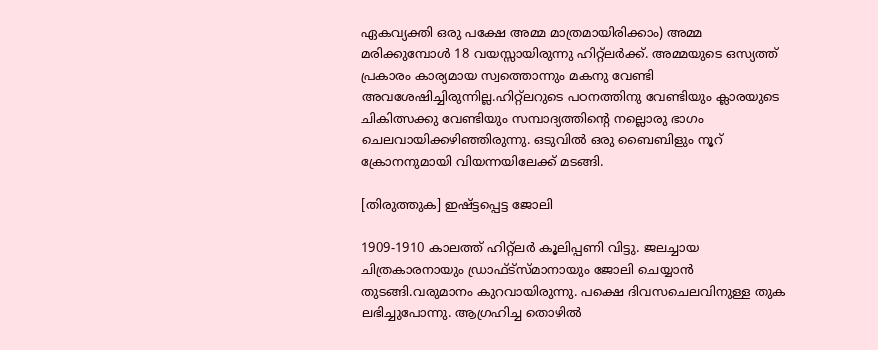ഏകവ്യക്തി ഒരു പക്ഷേ അമ്മ മാത്രമായിരിക്കാം) അമ്മ മരിക്കുമ്പോൾ 18 വയസ്സായിരുന്നു ഹിറ്റ്ലർക്ക്. അമ്മയുടെ ഒസ്യത്ത് പ്രകാരം കാര്യമായ സ്വത്തൊന്നും മകനു വേണ്ടി അവശേഷിച്ചിരുന്നില്ല.ഹിറ്റ്ലറുടെ പഠനത്തിനു വേണ്ടിയും ക്ലാരയുടെ ചികിത്സക്കു വേണ്ടിയും സമ്പാദ്യത്തിന്റെ നല്ലൊരു ഭാഗം ചെലവായിക്കഴിഞ്ഞിരുന്നു. ഒടുവിൽ ഒരു ബൈബിളും നൂറ് ക്രോനനുമായി വിയന്നയിലേക്ക് മടങ്ങി.

[തിരുത്തുക] ഇഷ്ട്ടപ്പെട്ട ജോലി

1909-1910 കാലത്ത് ഹിറ്റ്ലർ കൂലിപ്പണി വിട്ടു. ജലച്ചായ ചിത്രകാരനായും ഡ്രാഫ്ട്സ്മാനായും ജോലി ചെയ്യാൻ തുടങ്ങി.വരുമാനം കുറവായിരുന്നു. പക്ഷെ ദിവസചെലവിനുള്ള തുക ലഭിച്ചുപോന്നു. ആഗ്രഹിച്ച തൊഴിൽ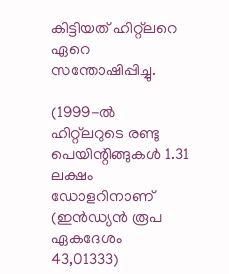കിട്ടിയത് ഹിറ്റ്ലറെ ഏറെ സന്തോഷിപ്പിച്ചു.

(1999-ൽ ഹിറ്റ്ലറുടെ രണ്ടു പെയിന്റിങ്ങുകൾ 1.31 ലക്ഷം ഡോളറിനാണ് (ഇൻഡ്യൻ രൂപ ഏകദേശം 43,01333)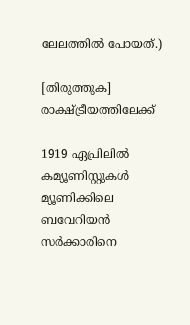ലേലത്തിൽ പോയത്.)

[തിരുത്തുക] രാക്ഷ്ട്രീയത്തിലേക്ക്

1919 ഏപ്രിലിൽ കമ്യൂണിസ്റ്റുകൾ മ്യൂണിക്കിലെ ബവേറിയൻ സർക്കാരിനെ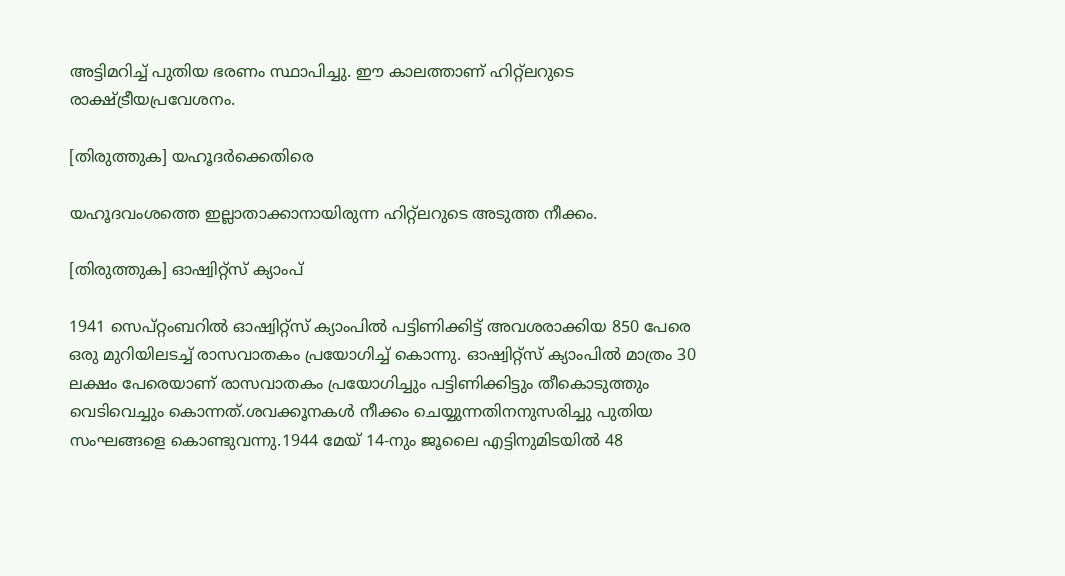അട്ടിമറിച്ച് പുതിയ ഭരണം സ്ഥാപിച്ചു. ഈ കാലത്താണ് ഹിറ്റ്ലറുടെ രാക്ഷ്ട്രീയപ്രവേശനം.

[തിരുത്തുക] യഹൂദർക്കെതിരെ

യഹൂദവംശത്തെ ഇല്ലാതാക്കാനായിരുന്ന ഹിറ്റ്ലറുടെ അടുത്ത നീക്കം.

[തിരുത്തുക] ഓഷ്വിറ്റ്സ് ക്യാംപ്

1941 സെപ്റ്റംബറിൽ ഓഷ്വിറ്റ്സ് ക്യാംപിൽ പട്ടിണിക്കിട്ട് അവശരാക്കിയ 850 പേരെ ഒരു മുറിയിലടച്ച് രാസവാതകം പ്രയോഗിച്ച് കൊന്നു. ഓഷ്വിറ്റ്സ് ക്യാംപിൽ മാത്രം 30 ലക്ഷം പേരെയാണ് രാസവാതകം പ്രയോഗിച്ചും പട്ടിണിക്കിട്ടും തീകൊടുത്തും വെടിവെച്ചും കൊന്നത്.ശവക്കൂനകൾ നീക്കം ചെയ്യുന്നതിനനുസരിച്ചു പുതിയ സംഘങ്ങളെ കൊണ്ടുവന്നു.1944 മേയ് 14-നും ജൂലൈ എട്ടിനുമിടയിൽ 48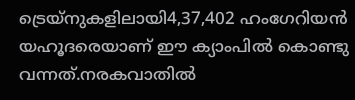ട്രെയ്നുകളിലായി4,37,402 ഹംഗേറിയൻ യഹൂദരെയാണ് ഈ ക്യാംപിൽ കൊണ്ടു വന്നത്.നരകവാതിൽ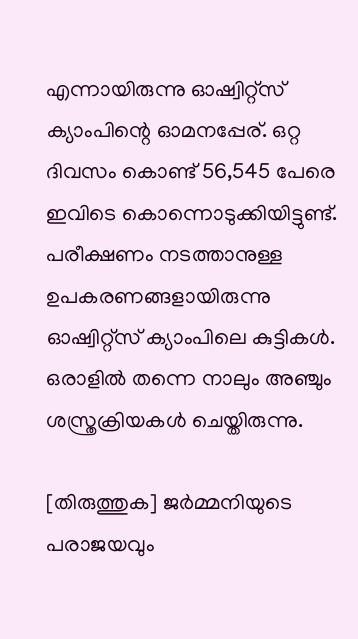എന്നായിരുന്നു ഓഷ്വിറ്റ്സ് ക്യാംപിന്റെ ഓമനപ്പേര്. ഒറ്റ ദിവസം കൊണ്ട് 56,545 പേരെ ഇവിടെ കൊന്നൊടുക്കിയിട്ടുണ്ട്. പരീക്ഷണം നടത്താനുള്ള ഉപകരണങ്ങളായിരുന്നു ഓഷ്വിറ്റ്സ് ക്യാംപിലെ കുട്ടികൾ. ഒരാളിൽ തന്നെ നാലും അഞ്ചും ശസ്ത്രക്രിയകൾ ചെയ്തിരുന്നു.

[തിരുത്തുക] ജർമ്മനിയുടെ പരാജയവും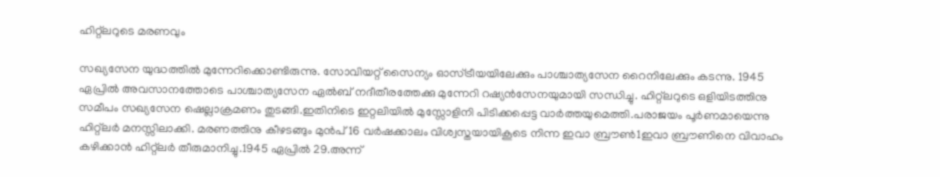ഹിറ്റ്ലറുടെ മരണവും

സഖ്യസേന യുദ്ധത്തിൽ മുന്നേറിക്കൊണ്ടിരുന്നു. സോവിയറ്റ് സൈന്യം ഓസ്ട്രീയയിലേക്കും പാശ്ചാത്യസേന റൈനിലേക്കും കടന്നു. 1945 ഏപ്രിൽ അവസാനത്തോടെ പാശ്ചാത്യസേന ഏൽബ് നദീതീരത്തേക്കു മുന്നേറി റഷ്യൻസേനയുമായി സന്ധിച്ചു. ഹിറ്റ്ലറുടെ ഒളിയിടത്തിനു സമീപം സഖ്യസേന ഷെല്ലാക്രമണം തുടങ്ങി.ഇതിനിടെ ഇറ്റലിയിൽ മുസ്സോളിനി പിടിക്കപ്പെട്ട വാർത്തയുമെത്തി.പരാജയം പൂർണമായെന്നു ഹിറ്റ്ലർ മനസ്സിലാക്കി. മരണത്തിനു കീഴടങ്ങും മുൻപ് 16 വർഷക്കാലം വിശ്വസ്തയായികൂടെ നിന്ന ഇവാ ബ്രൗൺ1ഇവാ ബ്രൗണിനെ വിവാഹം കഴിക്കാൻ ഹിറ്റ്ലർ തീരുമാനിച്ചു.1945 ഏപ്രിൽ 29.അന്ന്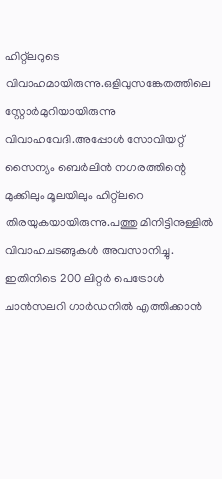ഹിറ്റ്ലറുടെ വിവാഹമായിരുന്നു.ഒളിവുസങ്കേതത്തിലെ സ്റ്റോർമുറിയായിരുന്നു വിവാഹവേദി.അപ്പോൾ സോവിയറ്റ് സൈന്യം ബെർലിൻ നഗരത്തിന്റെ മുക്കിലും മൂലയിലും ഹിറ്റ്ലറെ തിരയുകയായിരുന്നു.പത്തു മിനിട്ടിനുള്ളിൽ വിവാഹചടങ്ങുകൾ അവസാനിച്ചു. ഇതിനിടെ 200 ലിറ്റർ പെട്രോൾ ചാൻസലറി ഗാർഡനിൽ എത്തിക്കാൻ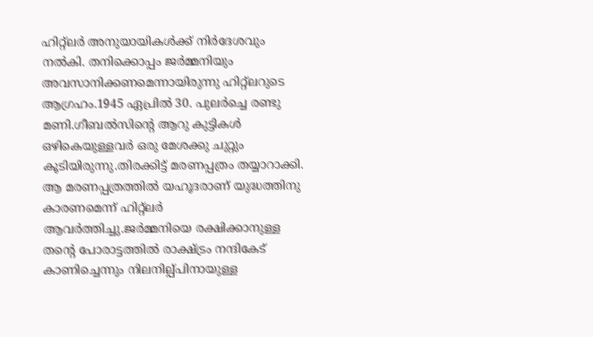ഹിറ്റ്ലർ അനുയായികൾക്ക് നിർദേശവും നൽകി. തനിക്കൊപ്പം ജർമ്മനിയും അവസാനിക്കണമെന്നായിരുന്നു ഹിറ്റ്ലറുടെ ആഗ്രഹം.1945 ഏപ്രിൽ 30. പുലർച്ചെ രണ്ടു മണി.ഗീബൽസിന്റെ ആറു കുട്ടികൾ ഒഴികെയുള്ളവർ ഒരു മേശക്കു ചുറ്റും കൂടിയിരുന്നു.തിരക്കിട്ട് മരണപ്പത്രം തയ്യാറാക്കി. ആ മരണപ്പത്രത്തിൽ യഹൂദരാണ് യുദ്ധത്തിനു കാരണമെന്ന് ഹിറ്റ്ലർ ആവർത്തിച്ചു.ജർമ്മനിയെ രക്ഷിക്കാനുള്ള തന്റെ പോരാട്ടത്തിൽ രാക്ഷ്ട്രം നന്ദികേട് കാണിച്ചെന്നും നിലനില്പ്പിനായുള്ള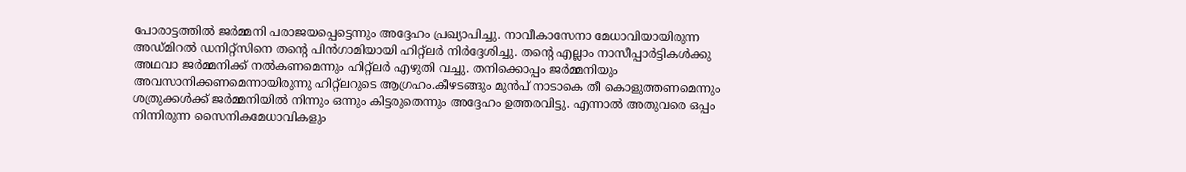പോരാട്ടത്തിൽ ജർമ്മനി പരാജയപ്പെട്ടെന്നും അദ്ദേഹം പ്രഖ്യാപിച്ചു. നാവീകാസേനാ മേധാവിയായിരുന്ന അഡ്മിറൽ ഡനിറ്റ്സിനെ തന്റെ പിൻഗാമിയായി ഹിറ്റ്ലർ നിർദ്ദേശിച്ചു. തന്റെ എല്ലാം നാസീപ്പാർട്ടികൾക്കു അഥവാ ജർമ്മനിക്ക് നൽകണമെന്നും ഹിറ്റ്ലർ എഴുതി വച്ചു. തനിക്കൊപ്പം ജർമ്മനിയും അവസാനിക്കണമെന്നായിരുന്നു ഹിറ്റ്ലറുടെ ആഗ്രഹം.കീഴടങ്ങും മുൻപ് നാടാകെ തീ കൊളുത്തണമെന്നും ശത്രുക്കൾക്ക് ജർമ്മനിയിൽ നിന്നും ഒന്നും കിട്ടരുതെന്നും അദ്ദേഹം ഉത്തരവിട്ടു. എന്നാൽ അതുവരെ ഒപ്പം നിന്നിരുന്ന സൈനികമേധാവികളും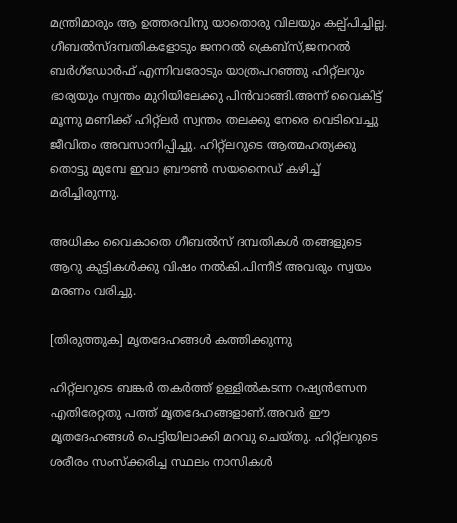മന്ത്രിമാരും ആ ഉത്തരവിനു യാതൊരു വിലയും കല്പ്പിച്ചില്ല. ഗീബൽസ്ദമ്പതികളോടും ജനറൽ ക്രെബ്സ്,ജനറൽ ബർഗ്ഡോർഫ് എന്നിവരോടും യാത്രപറഞ്ഞു ഹിറ്റ്ലറും ഭാര്യയും സ്വന്തം മുറിയിലേക്കു പിൻവാങ്ങി.അന്ന് വൈകിട്ട് മൂന്നു മണിക്ക് ഹിറ്റ്ലർ സ്വന്തം തലക്കു നേരെ വെടിവെച്ചു ജീവിതം അവസാനിപ്പിച്ചു. ഹിറ്റ്ലറുടെ ആത്മഹത്യക്കു തൊട്ടു മുമ്പേ ഇവാ ബ്രൗൺ സയനൈഡ് കഴിച്ച് മരിച്ചിരുന്നു.

അധികം വൈകാതെ ഗീബൽസ് ദമ്പതികൾ തങ്ങളുടെ ആറു കുട്ടികൾക്കു വിഷം നൽകി.പിന്നീട് അവരും സ്വയം മരണം വരിച്ചു.

[തിരുത്തുക] മൃതദേഹങ്ങൾ കത്തിക്കുന്നു

ഹിറ്റ്ലറുടെ ബങ്കർ തകർത്ത് ഉള്ളിൽകടന്ന റഷ്യൻസേന എതിരേറ്റതു പത്ത് മൃതദേഹങ്ങളാണ്.അവർ ഈ മൃതദേഹങ്ങൾ പെട്ടിയിലാക്കി മറവു ചെയ്തു. ഹിറ്റ്ലറുടെ ശരീരം സംസ്ക്കരിച്ച സ്ഥലം നാസികൾ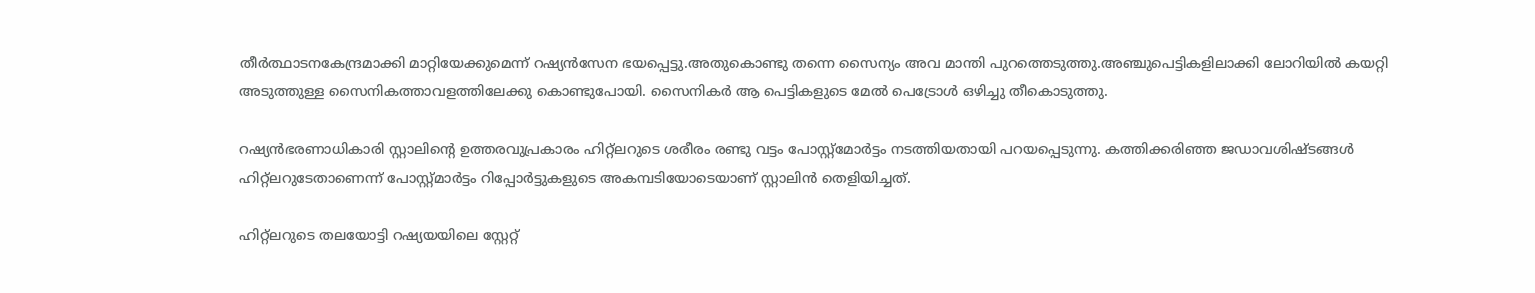തീർത്ഥാടനകേന്ദ്രമാക്കി മാറ്റിയേക്കുമെന്ന് റഷ്യൻസേന ഭയപ്പെട്ടു.അതുകൊണ്ടു തന്നെ സൈന്യം അവ മാന്തി പുറത്തെടുത്തു.അഞ്ചുപെട്ടികളിലാക്കി ലോറിയിൽ കയറ്റി അടുത്തുള്ള സൈനികത്താവളത്തിലേക്കു കൊണ്ടുപോയി. സൈനികർ ആ പെട്ടികളുടെ മേൽ പെട്രോൾ ഒഴിച്ചു തീകൊടുത്തു.

റഷ്യൻഭരണാധികാരി സ്റ്റാലിന്റെ ഉത്തരവുപ്രകാരം ഹിറ്റ്ലറുടെ ശരീരം രണ്ടു വട്ടം പോസ്റ്റ്മോർട്ടം നടത്തിയതായി പറയപ്പെടുന്നു. കത്തിക്കരിഞ്ഞ ജഡാവശിഷ്ടങ്ങൾ ഹിറ്റ്ലറുടേതാണെന്ന് പോസ്റ്റ്മാർട്ടം റിപ്പോർട്ടുകളുടെ അകമ്പടിയോടെയാണ് സ്റ്റാലിൻ തെളിയിച്ചത്.

ഹിറ്റ്ലറുടെ തലയോട്ടി റഷ്യയയിലെ സ്റ്റേറ്റ്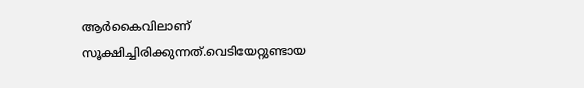ആർകൈവിലാണ് സൂക്ഷിച്ചിരിക്കുന്നത്.വെടിയേറ്റുണ്ടായ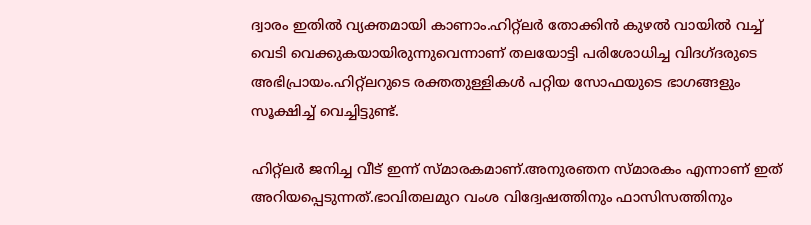ദ്വാരം ഇതിൽ വ്യക്തമായി കാണാം.ഹിറ്റ്ലർ തോക്കിൻ കുഴൽ വായിൽ വച്ച് വെടി വെക്കുകയായിരുന്നുവെന്നാണ് തലയോട്ടി പരിശോധിച്ച വിദഗ്ദരുടെ അഭിപ്രായം.ഹിറ്റ്ലറുടെ രക്തതുള്ളികൾ പറ്റിയ സോഫയുടെ ഭാഗങ്ങളും സൂക്ഷിച്ച് വെച്ചിട്ടുണ്ട്.

ഹിറ്റ്ലർ ജനിച്ച വീട് ഇന്ന് സ്മാരകമാണ്.അനുരഞന സ്മാരകം എന്നാണ് ഇത് അറിയപ്പെടുന്നത്.ഭാവിതലമുറ വംശ വിദ്വേഷത്തിനും ഫാസിസത്തിനും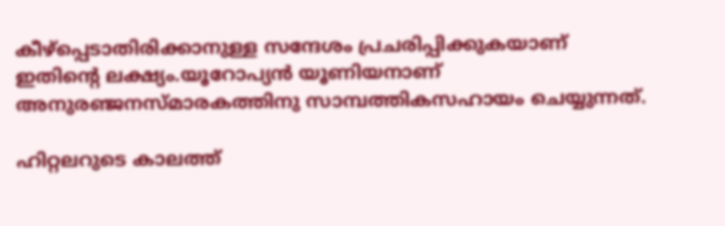കീഴ്പ്പെടാതിരിക്കാനുള്ള സന്ദേശം പ്രചരിപ്പിക്കുകയാണ് ഇതിന്റെ ലക്ഷ്യം.യൂറോപ്യൻ യൂണിയനാണ് അനുരഞ്ജനസ്മാരകത്തിനു സാമ്പത്തികസഹായം ചെയ്യുന്നത്.

ഹിറ്റലറുടെ കാലത്ത്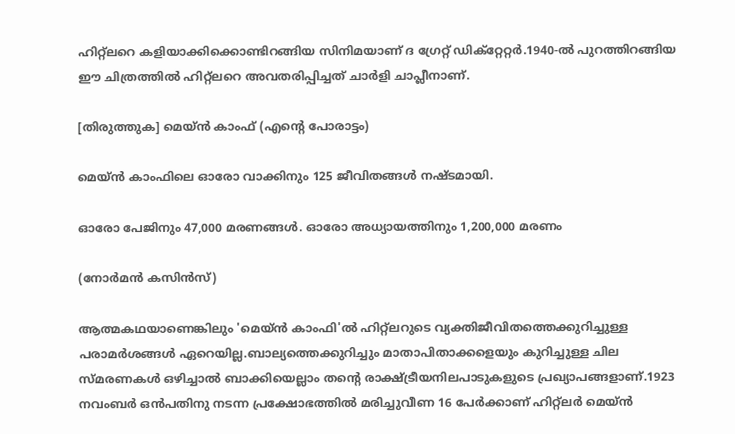ഹിറ്റ്ലറെ കളിയാക്കിക്കൊണ്ടിറങ്ങിയ സിനിമയാണ് ദ ഗ്രേറ്റ് ഡിക്റ്റേറ്റർ.1940-ൽ പുറത്തിറങ്ങിയ ഈ ചിത്രത്തിൽ ഹിറ്റ്ലറെ അവതരിപ്പിച്ചത് ചാർളി ചാപ്ലീനാണ്.

[തിരുത്തുക] മെയ്ൻ കാംഫ് (എന്റെ പോരാട്ടം)

മെയ്ൻ കാംഫിലെ ഓരോ വാക്കിനും 125 ജീവിതങ്ങൾ നഷ്ടമായി.

ഓരോ പേജിനും 47,000 മരണങ്ങൾ. ഓരോ അധ്യായത്തിനും 1,200,000 മരണം

(നോർമൻ കസിൻസ്)

ആത്മകഥയാണെങ്കിലും 'മെയ്ൻ കാംഫി'ൽ ഹിറ്റ്ലറുടെ വ്യക്തിജീവിതത്തെക്കുറിച്ചുള്ള പരാമർശങ്ങൾ ഏറെയില്ല.ബാല്യത്തെക്കുറിച്ചും മാതാപിതാക്കളെയും കുറിച്ചുള്ള ചില സ്മരണകൾ ഒഴിച്ചാൽ ബാക്കിയെല്ലാം തന്റെ രാക്ഷ്ട്രീയനിലപാടുകളുടെ പ്രഖ്യാപങ്ങളാണ്.1923 നവംബർ ഒൻപതിനു നടന്ന പ്രക്ഷോഭത്തിൽ മരിച്ചുവീണ 16 പേർക്കാണ് ഹിറ്റ്ലർ മെയ്ൻ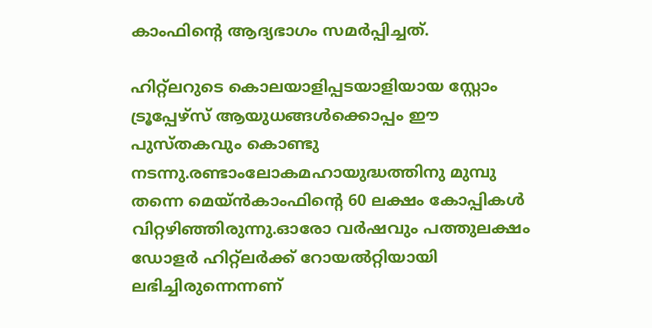കാംഫിന്റെ ആദ്യഭാഗം സമർപ്പിച്ചത്.

ഹിറ്റ്ലറുടെ കൊലയാളിപ്പടയാളിയായ സ്റ്റോം ട്രൂപ്പേഴ്സ് ആയുധങ്ങൾക്കൊപ്പം ഈ പുസ്തകവും കൊണ്ടു നടന്നു.രണ്ടാംലോകമഹായുദ്ധത്തിനു മുമ്പു തന്നെ മെയ്ൻകാംഫിന്റെ 60 ലക്ഷം കോപ്പികൾ വിറ്റഴിഞ്ഞിരുന്നു.ഓരോ വർഷവും പത്തുലക്ഷം ഡോളർ ഹിറ്റ്ലർക്ക് റോയൽറ്റിയായി ലഭിച്ചിരുന്നെന്നണ്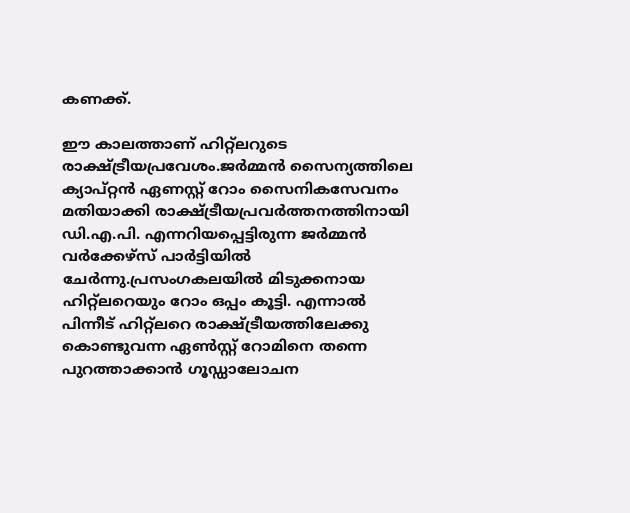കണക്ക്.

ഈ കാലത്താണ് ഹിറ്റ്ലറുടെ രാക്ഷ്ട്രീയപ്രവേശം.ജർമ്മൻ സൈന്യത്തിലെ ക്യാപ്റ്റൻ ഏണസ്റ്റ് റോം സൈനികസേവനം മതിയാക്കി രാക്ഷ്ട്രീയപ്രവർത്തനത്തിനായി ഡി.എ.പി. എന്നറിയപ്പെട്ടിരുന്ന ജർമ്മൻ വർക്കേഴ്സ് പാർട്ടിയിൽ ചേർന്നു.പ്രസംഗകലയിൽ മിടുക്കനായ ഹിറ്റ്ലറെയും റോം ഒപ്പം കൂട്ടി. എന്നാൽ പിന്നീട് ഹിറ്റ്ലറെ രാക്ഷ്ട്രീയത്തിലേക്കു കൊണ്ടുവന്ന ഏൺസ്റ്റ് റോമിനെ തന്നെ പുറത്താക്കാൻ ഗൂഡ്ഡാലോചന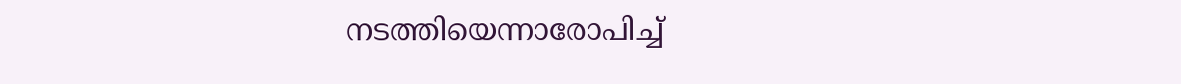നടത്തിയെന്നാരോപിച്ച്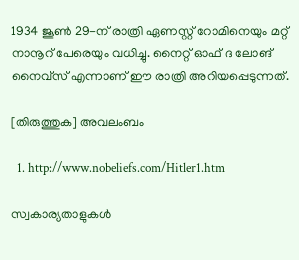1934 ജൂൺ 29-ന് രാത്രി ഏണസ്റ്റ് റോമിനെയും മറ്റ് നാനൂറ് പേരെയും വധിച്ചു. നൈറ്റ് ഓഫ് ദ ലോങ് നൈവ്സ് എന്നാണ് ഈ രാത്രി അറിയപ്പെടുന്നത്.

[തിരുത്തുക] അവലംബം

  1. http://www.nobeliefs.com/Hitler1.htm

സ്വകാര്യതാളുകൾ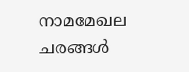നാമമേഖല
ചരങ്ങൾ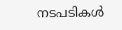നടപടികൾ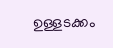ഉള്ളടക്കം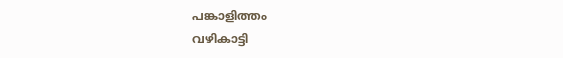പങ്കാളിത്തം
വഴികാട്ടി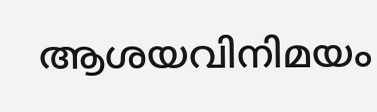ആശയവിനിമയം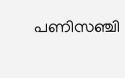പണിസഞ്ചി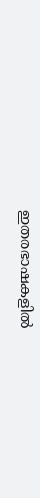ഇതരഭാഷകളിൽ